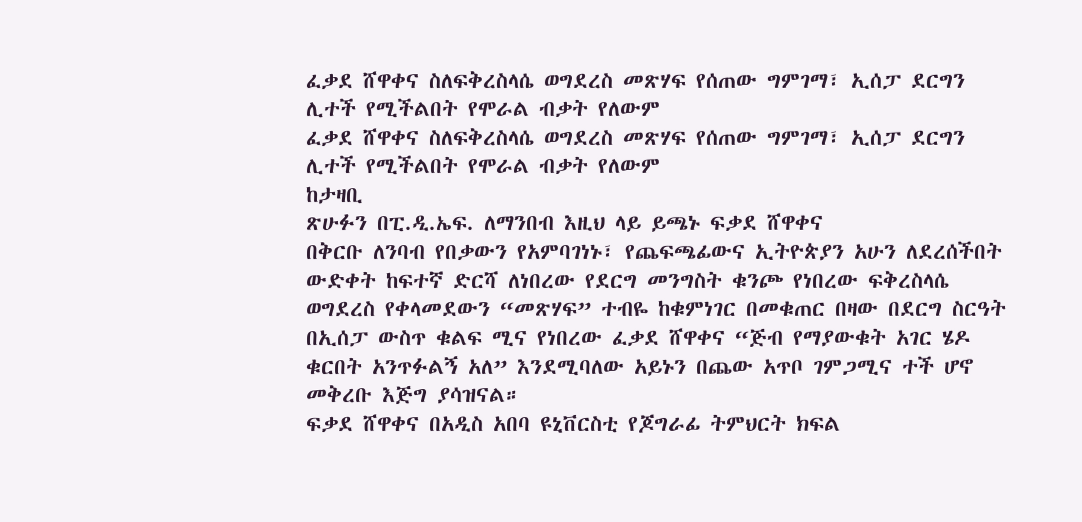ፈቃደ ሸዋቀና ስለፍቅረስላሴ ወግደረስ መጽሃፍ የሰጠው ግምገማ፣ ኢሰፓ ደርግን ሊተች የሚችልበት የሞራል ብቃት የለውም
ፈቃደ ሸዋቀና ስለፍቅረስላሴ ወግደረስ መጽሃፍ የሰጠው ግምገማ፣ ኢሰፓ ደርግን ሊተች የሚችልበት የሞራል ብቃት የለውም
ከታዛቢ
ጽሁፉን በፒ.ዲ.ኤፍ. ለማንበብ እዚህ ላይ ይጫኑ ፍቃደ ሸዋቀና
በቅርቡ ለንባብ የበቃውን የአምባገነኑ፣ የጨፍጫፊውና ኢትዮጵያን አሁን ለደረሰችበት ውድቀት ከፍተኛ ድርሻ ለነበረው የደርግ መንግስት ቁንጮ የነበረው ፍቅረስላሴ ወግደረስ የቀላመደውን “መጽሃፍ” ተብዬ ከቁምነገር በመቁጠር በዛው በደርግ ስርዓት በኢሰፓ ውስጥ ቁልፍ ሚና የነበረው ፈቃደ ሸዋቀና “ጅብ የማያውቁት አገር ሄዶ ቁርበት አንጥፉልኝ አለ” እንደሚባለው አይኑን በጨው አጥቦ ገምጋሚና ተች ሆኖ መቅረቡ እጅግ ያሳዝናል።
ፍቃደ ሸዋቀና በአዲስ አበባ ዩኒቨርስቲ የጆግራፊ ትምህርት ክፍል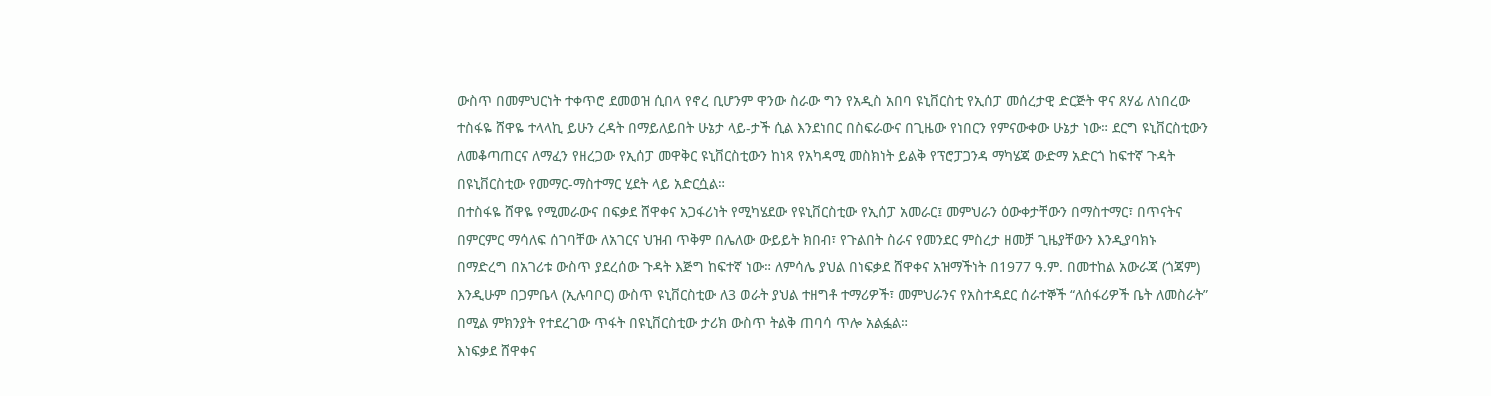ውስጥ በመምህርነት ተቀጥሮ ደመወዝ ሲበላ የኖረ ቢሆንም ዋንው ስራው ግን የአዲስ አበባ ዩኒቨርስቲ የኢሰፓ መሰረታዊ ድርጅት ዋና ጸሃፊ ለነበረው ተስፋዬ ሸዋዬ ተላላኪ ይሁን ረዳት በማይለይበት ሁኔታ ላይ-ታች ሲል እንደነበር በስፍራውና በጊዜው የነበርን የምናውቀው ሁኔታ ነው። ደርግ ዩኒቨርስቲውን ለመቆጣጠርና ለማፈን የዘረጋው የኢሰፓ መዋቅር ዩኒቨርስቲውን ከነጻ የአካዳሚ መስክነት ይልቅ የፕሮፓጋንዳ ማካሄጃ ውድማ አድርጎ ከፍተኛ ጉዳት በዩኒቨርስቲው የመማር-ማስተማር ሂደት ላይ አድርሷል።
በተስፋዬ ሸዋዬ የሚመራውና በፍቃደ ሸዋቀና አጋፋሪነት የሚካሄደው የዩኒቨርስቲው የኢሰፓ አመራር፤ መምህራን ዕውቀታቸውን በማስተማር፣ በጥናትና በምርምር ማሳለፍ ሰገባቸው ለአገርና ህዝብ ጥቅም በሌለው ውይይት ክበብ፣ የጉልበት ስራና የመንደር ምስረታ ዘመቻ ጊዜያቸውን እንዲያባክኑ በማድረግ በአገሪቱ ውስጥ ያደረሰው ጉዳት እጅግ ከፍተኛ ነው። ለምሳሌ ያህል በነፍቃደ ሸዋቀና አዝማችነት በ1977 ዓ.ም. በመተከል አውራጃ (ጎጃም) እንዲሁም በጋምቤላ (ኢሉባቦር) ውስጥ ዩኒቨርስቲው ለ3 ወራት ያህል ተዘግቶ ተማሪዎች፣ መምህራንና የአስተዳደር ሰራተኞች “ለሰፋሪዎች ቤት ለመስራት” በሚል ምክንያት የተደረገው ጥፋት በዩኒቨርስቲው ታሪክ ውስጥ ትልቅ ጠባሳ ጥሎ አልፏል።
እነፍቃደ ሸዋቀና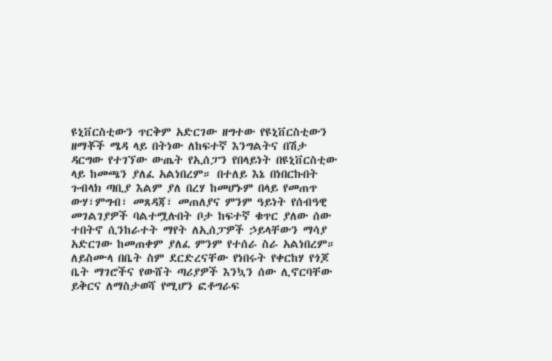ዩኒቨርስቲውን ጥርቅም አድርገው ዘግተው የዩኒቨርስቲውን ዘማቾች ሜዳ ላይ በትነው ለከፍተኛ እንግልትና በሽታ ዳርግው የተገኘው ውጤት የኢሰፓን የበላይነት በዩኒቨርስቲው ላይ ከመጫን ያለፈ አልነበረም። በተለይ እኔ በነበርኩበት ጉብላክ ጣቢያ እልም ያለ በረሃ ከመሆኑም በላይ የመጠጥ ውሃ፣ምግብ፣ መጸዳጃ፣ መጠለያና ምንም ዓይነት የሰብዓዊ መገልገያዎች ባልተሟሉበት ቦታ ከፍተኛ ቁጥር ያለው ሰው ተበትኖ ሲንከራተት ማየት ለኢሰፓዎች ኃይላቸውን ማሳያ አድርገው ከመጠቀም ያለፈ ምንም የተሰራ ስራ አልነበረም። ለይስሙላ በቤት ስም ደርድረናቸው የነበሩት የቀርከሃ የጎጆ ቤት ማገሮችና የውሸት ጣሪያዎች እንኳን ሰው ሊኖርባቸው ይቅርና ለማስታወሻ የሚሆን ፎቶግራፍ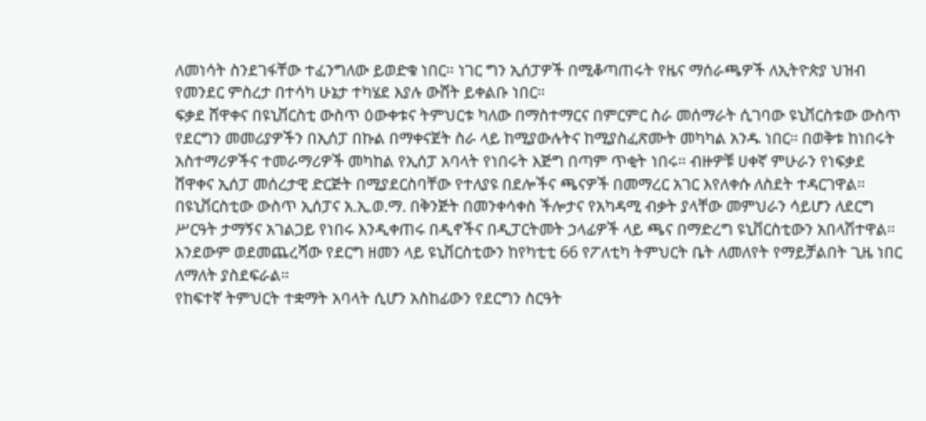ለመነሳት ስንደገፋቸው ተፈንግለው ይወድቁ ነበር። ነገር ግን ኢሰፓዎች በሚቆጣጠሩት የዜና ማሰራጫዎች ለኢትዮጵያ ህዝብ የመንደር ምስረታ በተሳካ ሁኔታ ተካሄደ እያሉ ውሸት ይቀልቡ ነበር።
ፍቃደ ሸዋቀና በዩኒቨርስቲ ውስጥ ዕውቀቱና ትምህርቱ ካለው በማስተማርና በምርምር ስራ መሰማራት ሲገባው ዩኒቨርስቱው ውስጥ የደርግን መመሪያዎችን በኢሰፓ በኩል በማቀናጀት ስራ ላይ ከሚያውሉትና ከሚያስፈጽሙት መካካል አንዱ ነበር። በወቅቱ ከነበሩት አስተማሪዎችና ተመራማሪዎች መካከል የኢሰፓ አባላት የነበሩት እጅግ በጣም ጥቂት ነበሩ። ብዙዎቹ ሀቀኛ ምሁራን የነፍቃደ ሸዋቀና ኢሰፓ መሰረታዊ ድርጅት በሚያደርስባቸው የተለያዩ በደሎችና ጫናዎች በመማረር አገር እየለቀሱ ለስደት ተዳርገዋል። በዩኒቨርስቲው ውስጥ ኢሰፓና አ.ኢ.ወ.ማ. በቅንጅት በመንቀሳቀስ ችሎታና የአካዳሚ ብቃት ያላቸው መምህራን ሳይሆን ለደርግ ሥርዓት ታማኝና አገልጋይ የነበሩ እንዲቀጠሩ በዲኖችና በዲፓርትመት ኃላፊዎች ላይ ጫና በማድረግ ዩኒቨርስቲውን አበላሽተዋል። እንደውም ወደመጨረሻው የደርግ ዘመን ላይ ዩኒቨርስቲውን ከየካቲቲ 66 የፖለቲካ ትምህርት ቤት ለመለየት የማይቻልበት ጊዜ ነበር ለማለት ያስደፍራል።
የከፍተኛ ትምህርት ተቋማት አባላት ሲሆን አስከፊውን የደርግን ስርዓት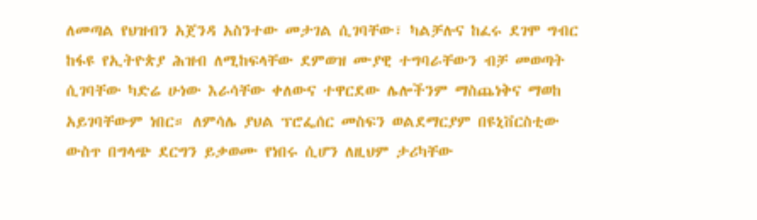ለመጣል የህዝብን አጀንዳ አስንተው መታገል ሲገባቸው፣ ካልቻሉና ከፈሩ ደገሞ ግብር ከፋዩ የኢትዮጵያ ሕዝብ ለሚከፍላቸው ደምወዝ ሙያዊ ተግባራቸውን ብቻ መወጣት ሲገባቸው ካድሬ ሁነው እራሳቸው ቀለውና ተዋርደው ሌሎችንም ማስጨነቅና ማወከ አይገባቸውም ነበር። ለምሳሌ ያህል ፕሮፌሰር መስፍን ወልደማርያም በዩኒቨርስቲው ውስጥ በግላጭ ደርግን ይቃወሙ የነበሩ ሲሆን ለዚህም ታሪካቸው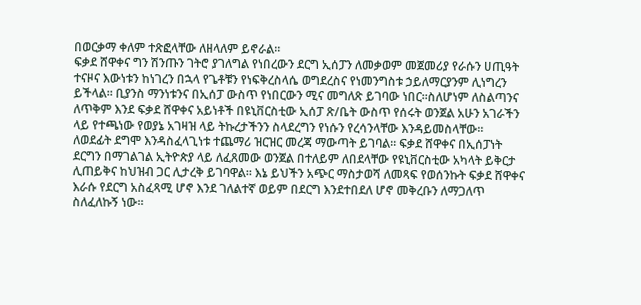በወርቃማ ቀለም ተጽፎላቸው ለዘላለም ይኖራል።
ፍቃደ ሸዋቀና ግን ሽንጡን ገትሮ ያገለግል የነበረውን ደርግ ኢሰፓን ለመቃወም መጀመሪያ የራሱን ሀጢዓት ተናዞና እውነቱን ከነገረን በኋላ የጌቶቹን የነፍቅረስላሴ ወግደረስና የነመንግስቱ ኃይለማርያንም ሊነግረን ይችላል። ቢያንስ ማንነቱንና በኢሰፓ ውስጥ የነበርውን ሚና መግለጽ ይገባው ነበር።ስለሆነም ለስልጣንና ለጥቅም እንደ ፍቃደ ሸዋቀና አይነቶች በዩኒቨርስቲው ኢሰፓ ጽ/ቤት ውስጥ የሰሩት ወንጀል አሁን አገራችን ላይ የተጫነው የወያኔ አገዛዝ ላይ ትኩረታችንን ስላደረግን የነሱን የረሳንላቸው እንዳይመስላቸው።
ለወደፊት ደግሞ እንዳስፈላጊነቱ ተጨማሪ ዝርዝር መረጃ ማውጣት ይገባል። ፍቃደ ሸዋቀና በኢሰፓነት ደርግን በማገልገል ኢትዮጵያ ላይ ለፈጸመው ወንጀል በተለይም ለበደላቸው የዩኒቨርስቲው አካላት ይቅርታ ሊጠይቅና ከህዝብ ጋር ሊታረቅ ይገባዋል። እኔ ይህችን አጭር ማስታወሻ ለመጻፍ የወሰንኩት ፍቃደ ሸዋቀና እራሱ የደርግ አስፈጻሚ ሆኖ እንደ ገለልተኛ ወይም በደርግ እንደተበደለ ሆኖ መቅረቡን ለማጋለጥ ስለፈለኩኝ ነው።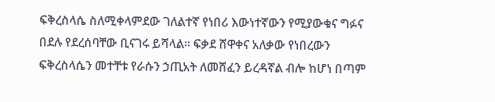ፍቅረስላሴ ስለሚቀላምደው ገለልተኛ የነበሪ እውነተኛውን የሚያውቁና ግፉና በደሉ የደረሰባቸው ቢናገሩ ይሻላል። ፍቃደ ሸዋቀና አለቃው የነበረውን ፍቅረስላሴን መተቸቱ የራሱን ኃጢአት ለመሸፈን ይረዳኛል ብሎ ከሆነ በጣም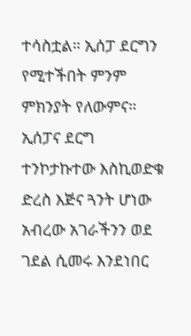ተሳስቷል። ኢሰፓ ደርግን የሚተችበት ምንም ምክንያት የለውምና። ኢሰፓና ደርግ ተንኮታኩተው እስኪወድቁ ድረስ እጅና ጓንት ሆነው አብረው አገራችንን ወደ ገደል ሲመሩ እንደነበር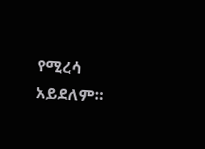የሚረሳ አይደለም።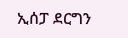ኢሰፓ ደርግን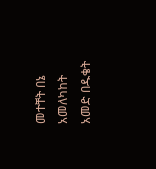መተቸት በኔ አመለካከት አመድ በዱቄት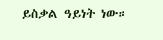ይስቃል ዓይነት ነው።